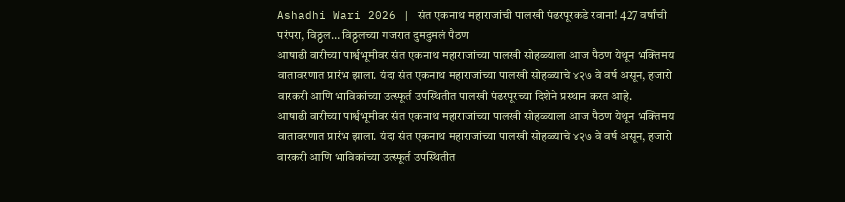Ashadhi Wari 2026 | संत एकनाथ महाराजांची पालखी पंढरपूरकडे रवाना! 427 वर्षांची परंपरा, विठ्ठल… विठ्ठलच्या गजरात दुमदुमलं पैठण
आषाढी वारीच्या पार्श्वभूमीवर संत एकनाथ महाराजांच्या पालखी सोहळ्याला आज पैठण येथून भक्तिमय वातावरणात प्रारंभ झाला. यंदा संत एकनाथ महाराजांच्या पालखी सोहळ्याचे ४२७ वे वर्ष असून, हजारो वारकरी आणि भाविकांच्या उत्स्फूर्त उपस्थितीत पालखी पंढरपूरच्या दिशेने प्रस्थान करत आहे.
आषाढी वारीच्या पार्श्वभूमीवर संत एकनाथ महाराजांच्या पालखी सोहळ्याला आज पैठण येथून भक्तिमय वातावरणात प्रारंभ झाला. यंदा संत एकनाथ महाराजांच्या पालखी सोहळ्याचे ४२७ वे वर्ष असून, हजारो वारकरी आणि भाविकांच्या उत्स्फूर्त उपस्थितीत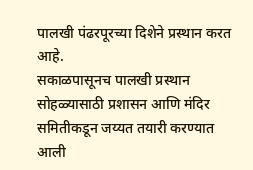पालखी पंढरपूरच्या दिशेने प्रस्थान करत आहे.
सकाळपासूनच पालखी प्रस्थान सोहळ्यासाठी प्रशासन आणि मंदिर समितीकडून जय्यत तयारी करण्यात आली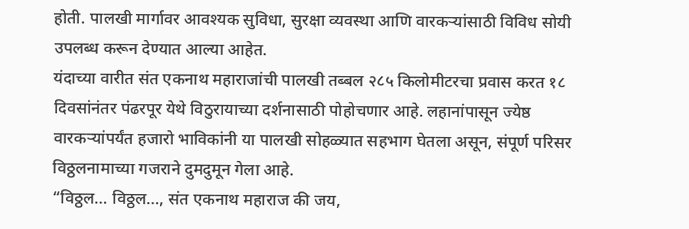होती. पालखी मार्गावर आवश्यक सुविधा, सुरक्षा व्यवस्था आणि वारकऱ्यांसाठी विविध सोयी उपलब्ध करून देण्यात आल्या आहेत.
यंदाच्या वारीत संत एकनाथ महाराजांची पालखी तब्बल २८५ किलोमीटरचा प्रवास करत १८ दिवसांनंतर पंढरपूर येथे विठुरायाच्या दर्शनासाठी पोहोचणार आहे. लहानांपासून ज्येष्ठ वारकऱ्यांपर्यंत हजारो भाविकांनी या पालखी सोहळ्यात सहभाग घेतला असून, संपूर्ण परिसर विठ्ठलनामाच्या गजराने दुमदुमून गेला आहे.
“विठ्ठल… विठ्ठल…, संत एकनाथ महाराज की जय,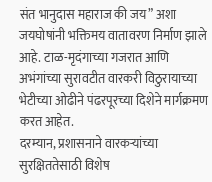संत भानुदास महाराज की जय” अशा जयघोषांनी भक्तिमय वातावरण निर्माण झाले आहे. टाळ-मृदंगाच्या गजरात आणि अभंगांच्या सुरावटीत वारकरी विठुरायाच्या भेटीच्या ओढीने पंढरपूरच्या दिशेने मार्गक्रमण करत आहेत.
दरम्यान, प्रशासनाने वारकऱ्यांच्या सुरक्षिततेसाठी विशेष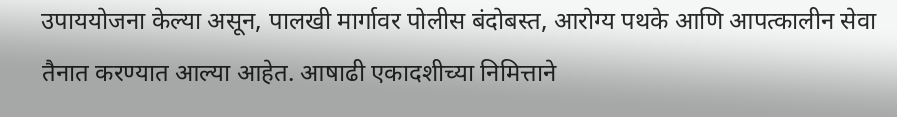उपाययोजना केल्या असून, पालखी मार्गावर पोलीस बंदोबस्त, आरोग्य पथके आणि आपत्कालीन सेवा तैनात करण्यात आल्या आहेत. आषाढी एकादशीच्या निमित्ताने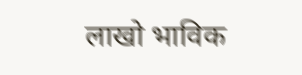लाखो भाविक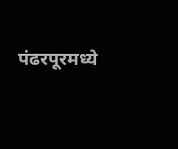पंढरपूरमध्ये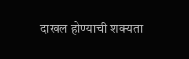दाखल होण्याची शक्यता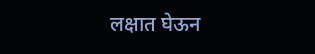लक्षात घेऊन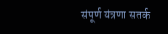संपूर्ण यंत्रणा सतर्क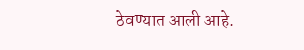ठेवण्यात आली आहे.